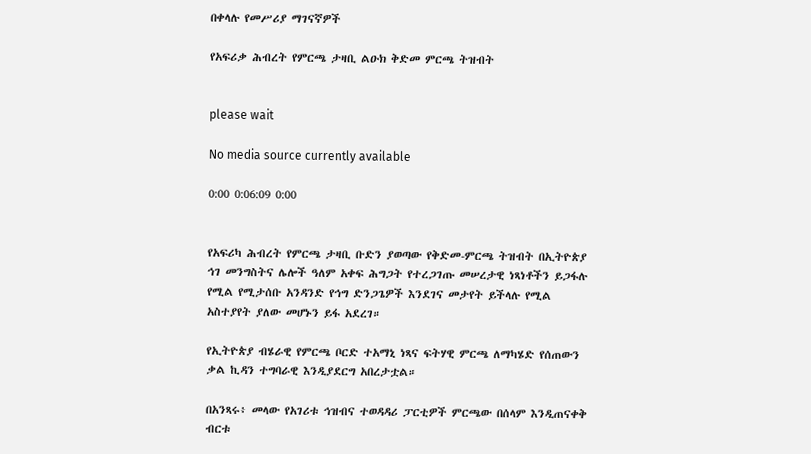በቀላሉ የመሥሪያ ማገናኛዎች

የአፍሪቃ ሕብረት የምርጫ ታዛቢ ልዑክ ቅድመ ምርጫ ትዝብት


please wait

No media source currently available

0:00 0:06:09 0:00


የአፍሪካ ሕብረት የምርጫ ታዛቢ ቡድን ያወጣው የቅድመ-ምርጫ ትዝብት በኢትዮጵያ ኅገ መንግስትና ሌሎች ዓለም አቀፍ ሕግጋት የተረጋገጡ መሠረታዊ ነጻነቶችን ይጋፋሉ የሚል የሚታሰቡ አንዳንድ የኅግ ድንጋጌዎች እንደገና መታየት ይችላሉ የሚል አስተያየት ያለው መሆኑን ይፋ አደረገ።

የኢትዮጵያ ብሄራዊ የምርጫ ቦርድ ተአማኒ ነጻና ፍትሃዊ ምርጫ ለማካሄድ የሰጠውን ቃል ኪዳን ተግባራዊ እንዲያደርግ አበረታቷል።

በአንጻሩ፥ መላው የአገሪቱ ኅዝብና ተወዳዳሪ ፓርቲዎች ምርጫው በሰላም እንዲጠናቀቅ ብርቱ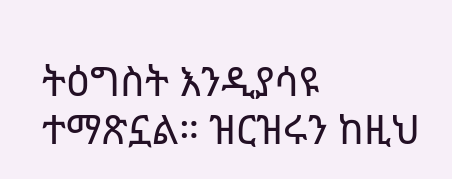ትዕግስት እንዲያሳዩ ተማጽኗል። ዝርዝሩን ከዚህ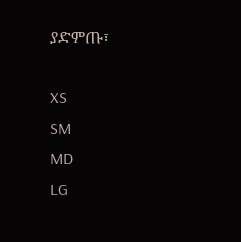ያድምጡ፣

XS
SM
MD
LG